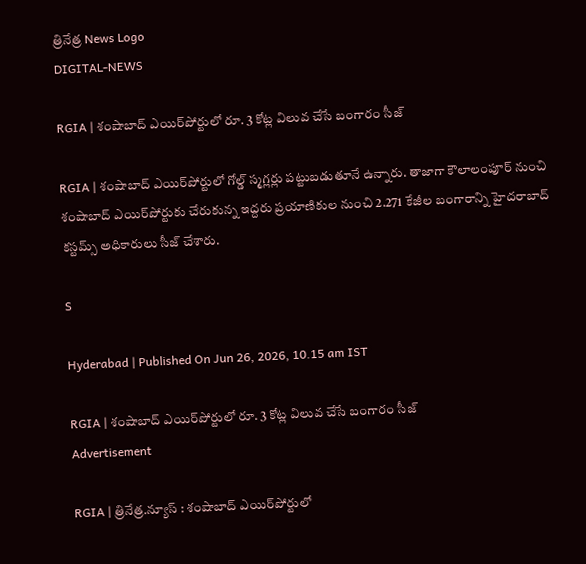త్రినేత్ర News Logo
DIGITAL-NEWS

RGIA | శంషాబాద్ ఎయిర్‌పోర్టులో రూ. 3 కోట్ల విలువ చేసే బంగారం సీజ్

RGIA | శంషాబాద్ ఎయిర్‌పోర్టులో గోల్డ్ స్మ‌గ్ల‌ర్లు ప‌ట్టుబ‌డుతూనే ఉన్నారు. తాజాగా కౌలాలంపూర్ నుంచి శంషాబాద్ ఎయిర్‌పోర్టుకు చేరుకున్న ఇద్ద‌రు ప్ర‌యాణికుల నుంచి 2.271 కేజీల బంగారాన్ని హైద‌రాబాద్ క‌స్ట‌మ్స్ అధికారులు సీజ్ చేశారు.

S

Hyderabad | Published On Jun 26, 2026, 10.15 am IST

RGIA | శంషాబాద్ ఎయిర్‌పోర్టులో రూ. 3 కోట్ల విలువ చేసే బంగారం సీజ్
Advertisement

RGIA | త్రినేత్ర‌.న్యూస్ : శంషాబాద్ ఎయిర్‌పోర్టులో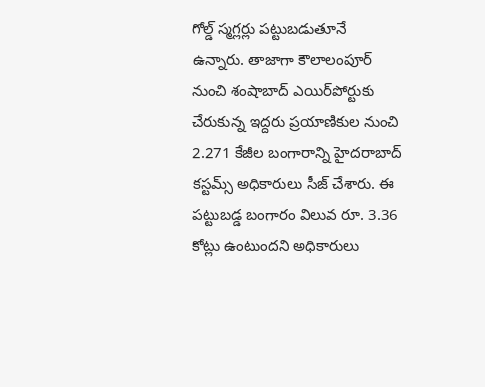గోల్డ్ స్మ‌గ్ల‌ర్లు ప‌ట్టుబ‌డుతూనే ఉన్నారు. తాజాగా కౌలాలంపూర్ నుంచి శంషాబాద్ ఎయిర్‌పోర్టుకు చేరుకున్న ఇద్ద‌రు ప్ర‌యాణికుల నుంచి 2.271 కేజీల బంగారాన్ని హైద‌రాబాద్ క‌స్ట‌మ్స్ అధికారులు సీజ్ చేశారు. ఈ ప‌ట్టుబ‌డ్డ బంగారం విలువ రూ. 3.36 కోట్లు ఉంటుంద‌ని అధికారులు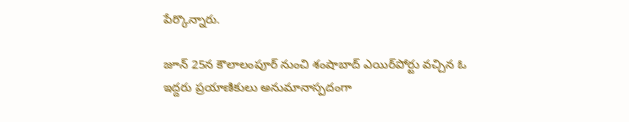పేర్కొన్నారు.

జూన్ 25న కౌలాలంపూర్ నుంచి శంషాబాద్ ఎయిర్‌పోర్టు వ‌చ్చిన ఓ ఇద్ద‌రు ప్ర‌యాణికులు అనుమానాస్ప‌దంగా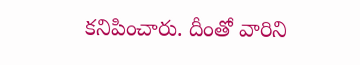క‌నిపించారు. దీంతో వారిని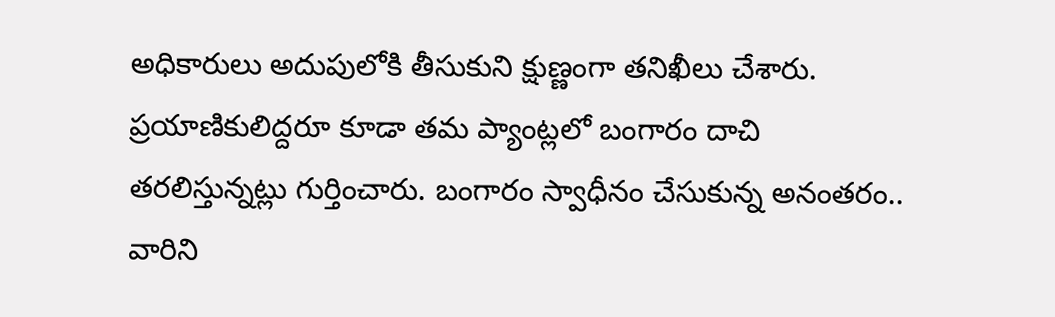అధికారులు అదుపులోకి తీసుకుని క్షుణ్ణంగా త‌నిఖీలు చేశారు. ప్ర‌యాణికులిద్ద‌రూ కూడా త‌మ ప్యాంట్ల‌లో బంగారం దాచి త‌ర‌లిస్తున్న‌ట్లు గుర్తించారు. బంగారం స్వాధీనం చేసుకున్న అనంత‌రం.. వారిని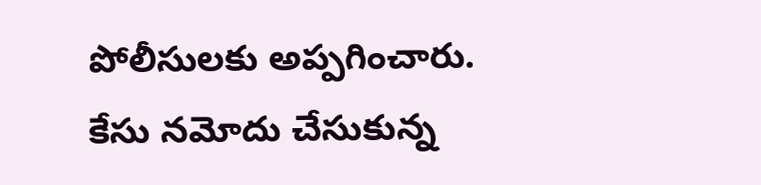పోలీసుల‌కు అప్ప‌గించారు. కేసు న‌మోదు చేసుకున్న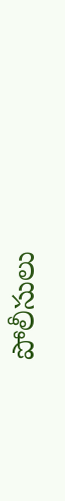పోలీసులు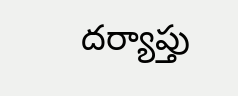ద‌ర్యాప్తు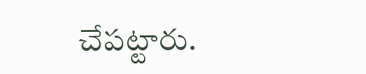చేప‌ట్టారు.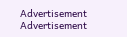Advertisement
Advertisement